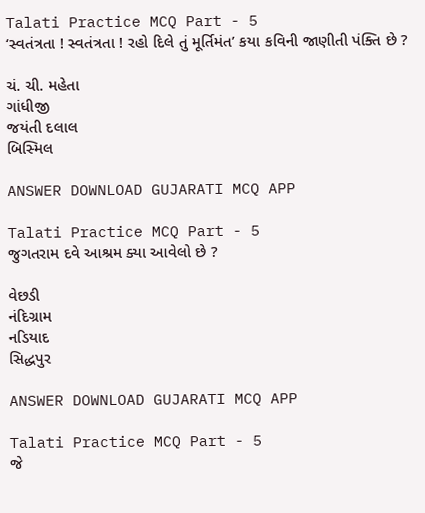Talati Practice MCQ Part - 5
‘સ્વતંત્રતા ! સ્વતંત્રતા ! રહો દિલે તું મૂર્તિમંત’ કયા કવિની જાણીતી પંક્તિ છે ?

ચં. ચી. મહેતા
ગાંધીજી
જયંતી દલાલ
બિસ્મિલ

ANSWER DOWNLOAD GUJARATI MCQ APP

Talati Practice MCQ Part - 5
જુગતરામ દવે આશ્રમ ક્યા આવેલો છે ?

વેછડી
નંદિગ્રામ
નડિયાદ
સિદ્ધપુર

ANSWER DOWNLOAD GUJARATI MCQ APP

Talati Practice MCQ Part - 5
જે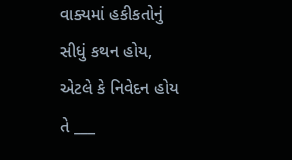વાક્યમાં હકીકતોનું સીધું કથન હોય, એટલે કે નિવેદન હોય તે ___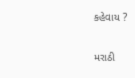કહેવાય ?

મરાઠી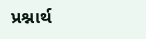પ્રશ્નાર્થ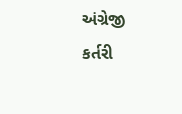અંગ્રેજી
કર્તરી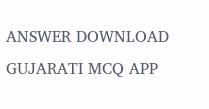ANSWER DOWNLOAD GUJARATI MCQ APP